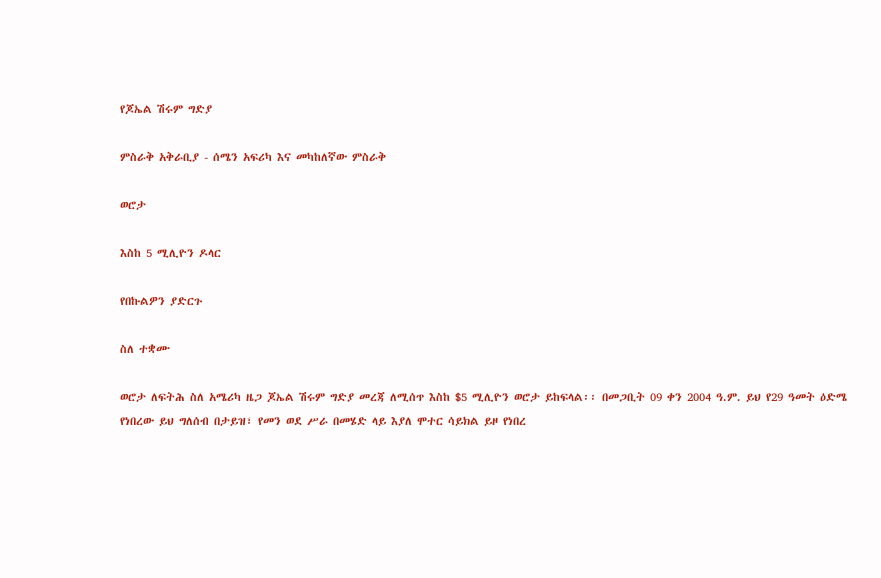የጆኤል ሽሩም ግድያ

ምስራቅ አቅራቢያ - ሰሜን አፍሪካ እና መካከለኛው ምስራቅ

ወሮታ

እስከ 5 ሚሊዮን ዶላር

የበኩልዎን ያድርጉ

ስለ ተቋሙ

ወሮታ ለፍትሕ ስለ አሜሪካ ዜጋ ጆኤል ሽሩም ግድያ መረጃ ለሚሰጥ እስከ $5 ሚሊዮን ወሮታ ይከፍላል፡፡ በመጋቢት 09 ቀን 2004 ዓ.ም. ይህ የ29 ዓመት ዕድሜ የነበረው ይህ ግለሰብ በታይዝ፣ የመን ወደ ሥራ በመሄድ ላይ እያለ ሞተር ሳይክል ይዞ የነበረ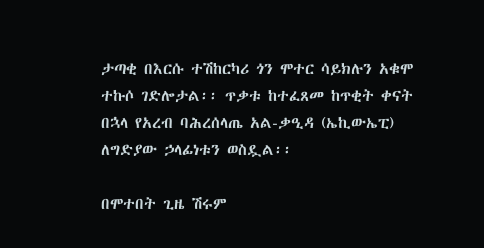ታጣቂ በእርሱ ተሽከርካሪ ጎን ሞተር ሳይክሉን አቁሞ ተኩሶ ገድሎታል፡፡ ጥቃቱ ከተፈጸመ ከጥቂት ቀናት በኋላ የአረብ ባሕረሰላጤ አል-ቃዒዳ (ኤኪውኤፒ) ለግድያው ኃላፊነቱን ወስዷል፡፡

በሞተበት ጊዜ ሽሩም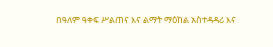በዓለም ዓቀፍ ሥልጠና እና ልማት ማዕከል አስተዳዳሪ እና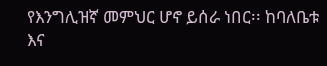የእንግሊዝኛ መምህር ሆኖ ይሰራ ነበር፡፡ ከባለቤቱ እና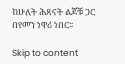ከሁለት ሕጻናት ልጆቹ ጋር በየመን ነዋሪ ነበር፡፡

Skip to content